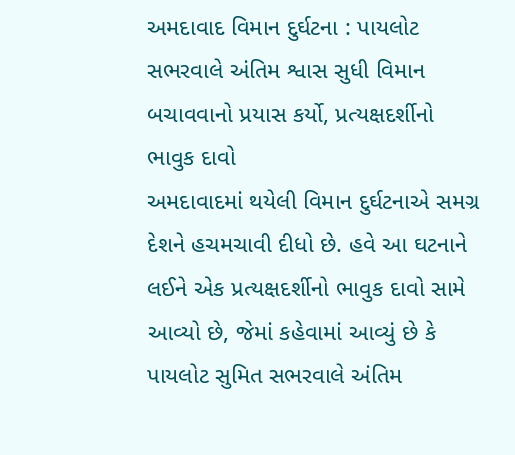અમદાવાદ વિમાન દુર્ઘટના : પાયલોટ સભરવાલે અંતિમ શ્વાસ સુધી વિમાન બચાવવાનો પ્રયાસ કર્યો, પ્રત્યક્ષદર્શીનો ભાવુક દાવો
અમદાવાદમાં થયેલી વિમાન દુર્ઘટનાએ સમગ્ર દેશને હચમચાવી દીધો છે. હવે આ ઘટનાને લઈને એક પ્રત્યક્ષદર્શીનો ભાવુક દાવો સામે આવ્યો છે, જેમાં કહેવામાં આવ્યું છે કે પાયલોટ સુમિત સભરવાલે અંતિમ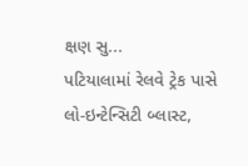ક્ષણ સુ...
પટિયાલામાં રેલવે ટ્રેક પાસે લો-ઇન્ટેન્સિટી બ્લાસ્ટ,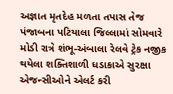અજ્ઞાત મૃતદેહ મળતા તપાસ તેજ
પંજાબના પટિયાલા જિલ્લામાં સોમવારે મોડી રાત્રે શંભૂ-અંબાલા રેલવે ટ્રેક નજીક થયેલા શક્તિશાળી ધડાકાએ સુરક્ષા એજન્સીઓને એલર્ટ કરી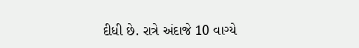દીધી છે. રાત્રે અંદાજે 10 વાગ્યે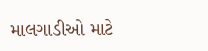માલગાડીઓ માટે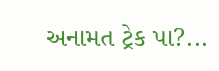અનામત ટ્રેક પા?...